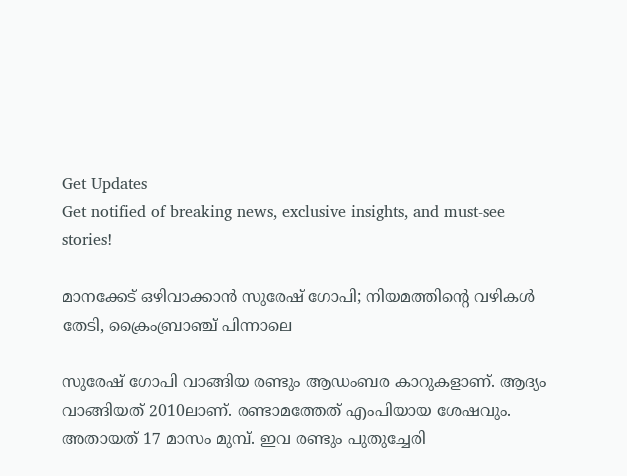Get Updates
Get notified of breaking news, exclusive insights, and must-see stories!

മാനക്കേട് ഒഴിവാക്കാന്‍ സുരേഷ് ഗോപി; നിയമത്തിന്റെ വഴികള്‍ തേടി, ക്രൈംബ്രാഞ്ച് പിന്നാലെ

സുരേഷ് ഗോപി വാങ്ങിയ രണ്ടും ആഡംബര കാറുകളാണ്. ആദ്യം വാങ്ങിയത് 2010ലാണ്. രണ്ടാമത്തേത് എംപിയായ ശേഷവും. അതായത് 17 മാസം മുമ്പ്. ഇവ രണ്ടും പുതുച്ചേരി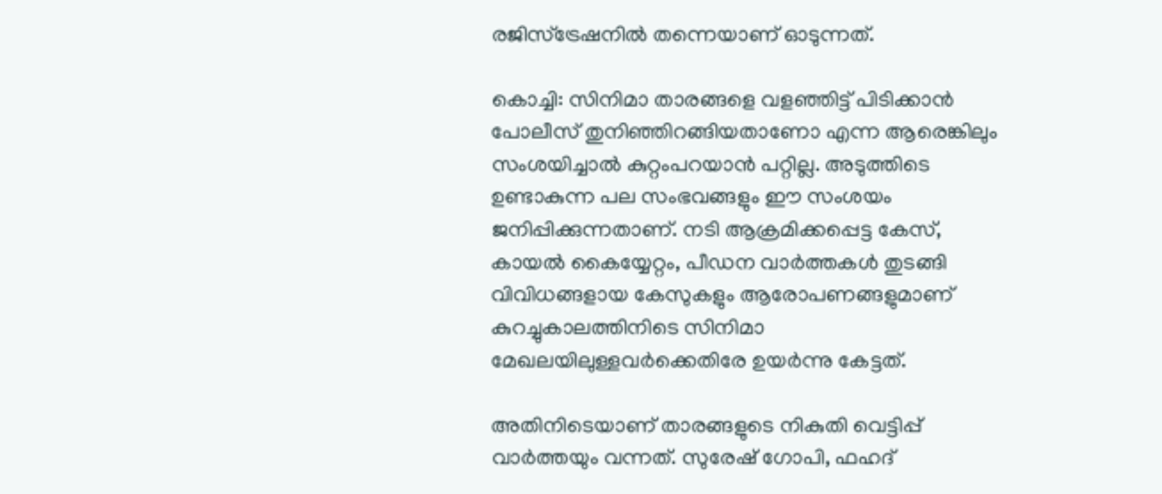രജിസ്‌ട്രേഷനില്‍ തന്നെയാണ് ഓടുന്നത്.

കൊച്ചി: സിനിമാ താരങ്ങളെ വളഞ്ഞിട്ട് പിടിക്കാന്‍ പോലീസ് തുനിഞ്ഞിറങ്ങിയതാണോ എന്ന ആരെങ്കിലും സംശയിച്ചാല്‍ കുറ്റംപറയാന്‍ പറ്റില്ല. അടുത്തിടെ ഉണ്ടാകുന്ന പല സംഭവങ്ങളും ഈ സംശയം ജനിപ്പിക്കുന്നതാണ്. നടി ആക്രമിക്കപ്പെട്ട കേസ്, കായല്‍ കൈയ്യേറ്റം, പീഡന വാര്‍ത്തകള്‍ തുടങ്ങി വിവിധങ്ങളായ കേസുകളും ആരോപണങ്ങളുമാണ് കുറച്ചുകാലത്തിനിടെ സിനിമാ മേഖലയിലുള്ളവര്‍ക്കെതിരേ ഉയര്‍ന്നു കേട്ടത്.

അതിനിടെയാണ് താരങ്ങളുടെ നികുതി വെട്ടിപ്പ് വാര്‍ത്തയും വന്നത്. സുരേഷ് ഗോപി, ഫഹദ്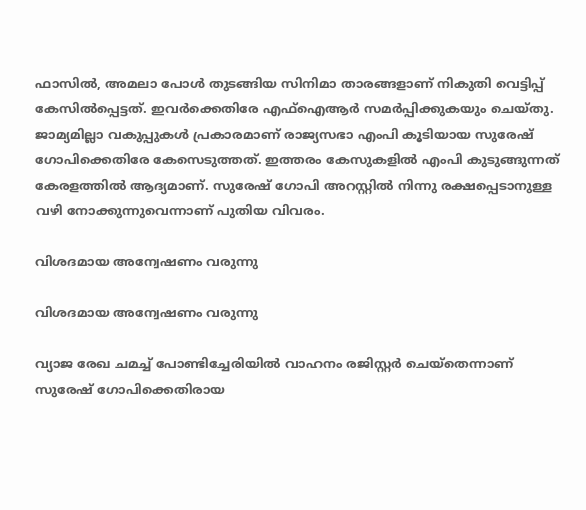ഫാസില്‍, അമലാ പോള്‍ തുടങ്ങിയ സിനിമാ താരങ്ങളാണ് നികുതി വെട്ടിപ്പ് കേസില്‍പ്പെട്ടത്. ഇവര്‍ക്കെതിരേ എഫ്‌ഐആര്‍ സമര്‍പ്പിക്കുകയും ചെയ്തു. ജാമ്യമില്ലാ വകുപ്പുകള്‍ പ്രകാരമാണ് രാജ്യസഭാ എംപി കൂടിയായ സുരേഷ് ഗോപിക്കെതിരേ കേസെടുത്തത്. ഇത്തരം കേസുകളില്‍ എംപി കുടുങ്ങുന്നത് കേരളത്തില്‍ ആദ്യമാണ്. സുരേഷ് ഗോപി അറസ്റ്റില്‍ നിന്നു രക്ഷപ്പെടാനുള്ള വഴി നോക്കുന്നുവെന്നാണ് പുതിയ വിവരം.

വിശദമായ അന്വേഷണം വരുന്നു

വിശദമായ അന്വേഷണം വരുന്നു

വ്യാജ രേഖ ചമച്ച് പോണ്ടിച്ചേരിയില്‍ വാഹനം രജിസ്റ്റര്‍ ചെയ്തെന്നാണ് സുരേഷ് ഗോപിക്കെതിരായ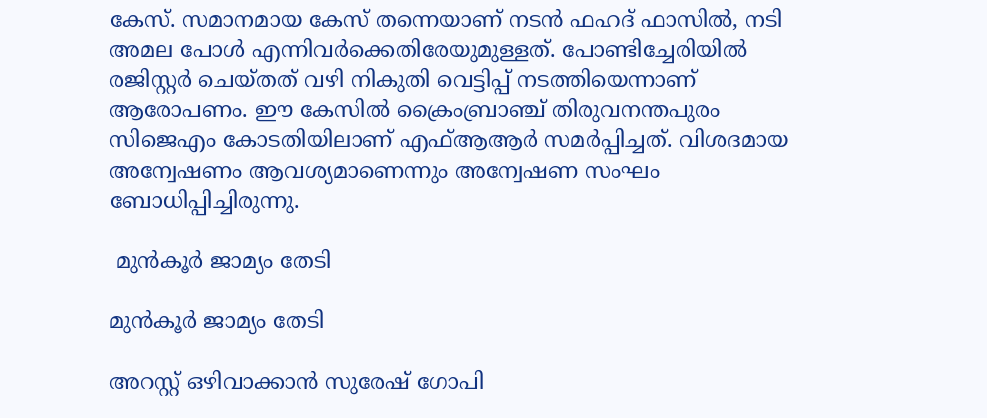കേസ്. സമാനമായ കേസ് തന്നെയാണ് നടന്‍ ഫഹദ് ഫാസില്‍, നടി അമല പോള്‍ എന്നിവര്‍ക്കെതിരേയുമുള്ളത്. പോണ്ടിച്ചേരിയില്‍ രജിസ്റ്റര്‍ ചെയ്തത് വഴി നികുതി വെട്ടിപ്പ് നടത്തിയെന്നാണ് ആരോപണം. ഈ കേസില്‍ ക്രൈംബ്രാഞ്ച് തിരുവനന്തപുരം സിജെഎം കോടതിയിലാണ് എഫ്ആആര്‍ സമര്‍പ്പിച്ചത്. വിശദമായ അന്വേഷണം ആവശ്യമാണെന്നും അന്വേഷണ സംഘം ബോധിപ്പിച്ചിരുന്നു.

 മുന്‍കൂര്‍ ജാമ്യം തേടി

മുന്‍കൂര്‍ ജാമ്യം തേടി

അറസ്റ്റ് ഒഴിവാക്കാന്‍ സുരേഷ് ഗോപി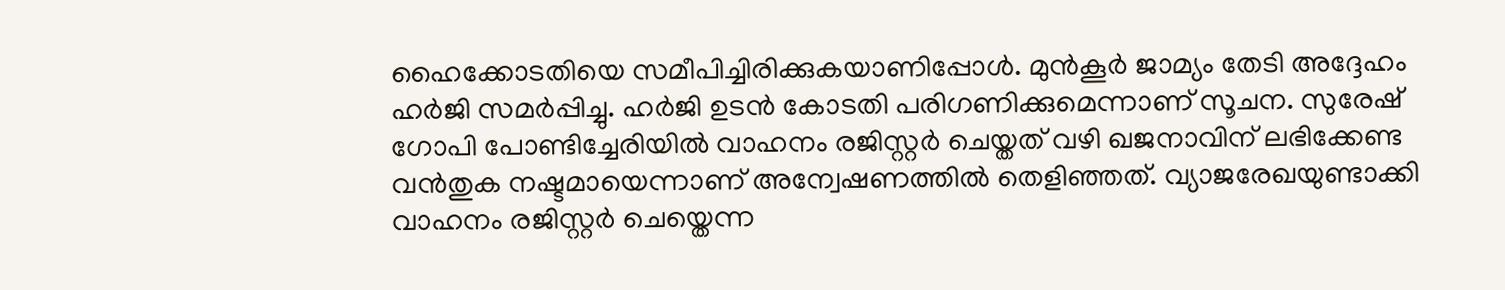ഹൈക്കോടതിയെ സമീപിച്ചിരിക്കുകയാണിപ്പോള്‍. മുന്‍കൂര്‍ ജാമ്യം തേടി അദ്ദേഹം ഹര്‍ജി സമര്‍പ്പിച്ചു. ഹര്‍ജി ഉടന്‍ കോടതി പരിഗണിക്കുമെന്നാണ് സൂചന. സുരേഷ് ഗോപി പോണ്ടിച്ചേരിയില്‍ വാഹനം രജിസ്റ്റര്‍ ചെയ്തത് വഴി ഖജനാവിന് ലഭിക്കേണ്ട വന്‍തുക നഷ്ടമായെന്നാണ് അന്വേഷണത്തില്‍ തെളിഞ്ഞത്. വ്യാജരേഖയുണ്ടാക്കി വാഹനം രജിസ്റ്റര്‍ ചെയ്തെന്ന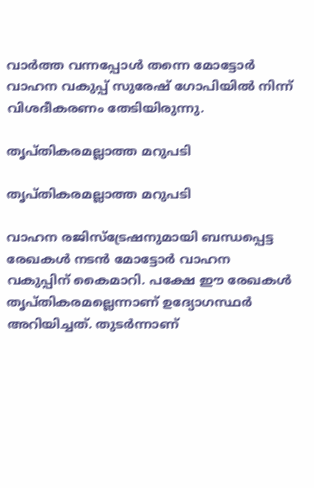വാര്‍ത്ത വന്നപ്പോള്‍ തന്നെ മോട്ടോര്‍ വാഹന വകുപ്പ് സുരേഷ് ഗോപിയില്‍ നിന്ന് വിശദീകരണം തേടിയിരുന്നു.

തൃപ്തികരമല്ലാത്ത മറുപടി

തൃപ്തികരമല്ലാത്ത മറുപടി

വാഹന രജിസ്ട്രേഷനുമായി ബന്ധപ്പെട്ട രേഖകള്‍ നടന്‍ മോട്ടോര്‍ വാഹന വകുപ്പിന് കൈമാറി. പക്ഷേ ഈ രേഖകള്‍ തൃപ്തികരമല്ലെന്നാണ് ഉദ്യോഗസ്ഥര്‍ അറിയിച്ചത്. തുടര്‍ന്നാണ്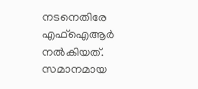നടനെതിരേ എഫ്ഐആര്‍ നല്‍കിയത്. സമാനമായ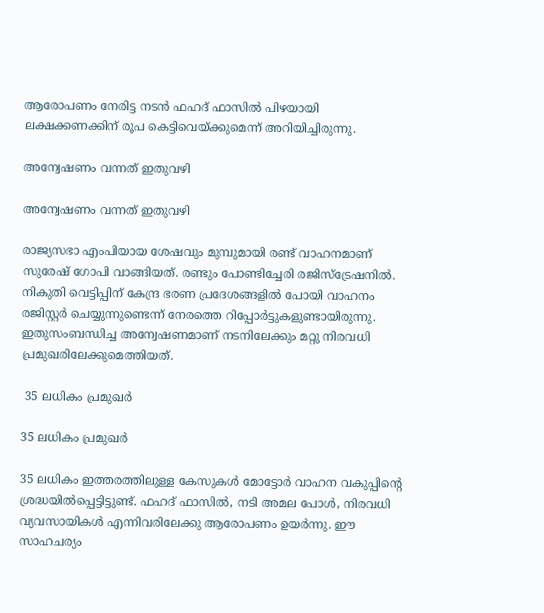ആരോപണം നേരിട്ട നടന്‍ ഫഹദ് ഫാസില്‍ പിഴയായി ലക്ഷക്കണക്കിന് രൂപ കെട്ടിവെയ്ക്കുമെന്ന് അറിയിച്ചിരുന്നു.

അന്വേഷണം വന്നത് ഇതുവഴി

അന്വേഷണം വന്നത് ഇതുവഴി

രാജ്യസഭാ എംപിയായ ശേഷവും മുമ്പുമായി രണ്ട് വാഹനമാണ് സുരേഷ് ഗോപി വാങ്ങിയത്. രണ്ടും പോണ്ടിച്ചേരി രജിസ്ട്രേഷനില്‍. നികുതി വെട്ടിപ്പിന് കേന്ദ്ര ഭരണ പ്രദേശങ്ങളില്‍ പോയി വാഹനം രജിസ്റ്റര്‍ ചെയ്യുന്നുണ്ടെന്ന് നേരത്തെ റിപ്പോര്‍ട്ടുകളുണ്ടായിരുന്നു. ഇതുസംബന്ധിച്ച അന്വേഷണമാണ് നടനിലേക്കും മറ്റു നിരവധി പ്രമുഖരിലേക്കുമെത്തിയത്.

 35 ലധികം പ്രമുഖര്‍

35 ലധികം പ്രമുഖര്‍

35 ലധികം ഇത്തരത്തിലുള്ള കേസുകള്‍ മോട്ടോര്‍ വാഹന വകുപ്പിന്റെ ശ്രദ്ധയില്‍പ്പെട്ടിട്ടുണ്ട്. ഫഹദ് ഫാസില്‍, നടി അമല പോള്‍, നിരവധി വ്യവസായികള്‍ എന്നിവരിലേക്കു ആരോപണം ഉയര്‍ന്നു. ഈ സാഹചര്യം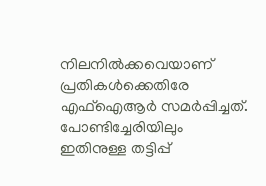നിലനില്‍ക്കവെയാണ് പ്രതികള്‍ക്കെതിരേ എഫ്ഐആര്‍ സമര്‍പ്പിച്ചത്. പോണ്ടിച്ചേരിയിലും ഇതിനുള്ള തട്ടിപ്പ്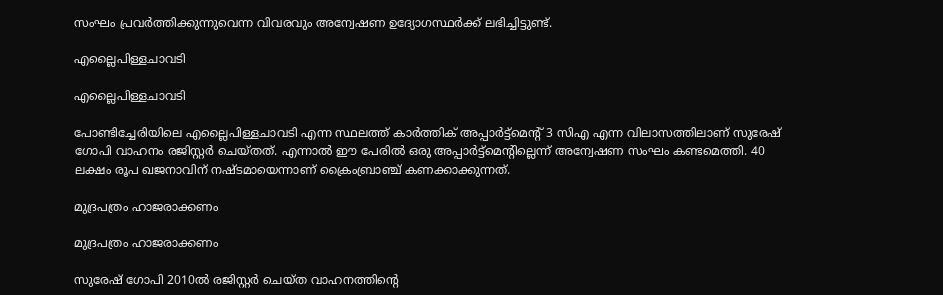സംഘം പ്രവര്‍ത്തിക്കുന്നുവെന്ന വിവരവും അന്വേഷണ ഉദ്യോഗസ്ഥര്‍ക്ക് ലഭിച്ചിട്ടുണ്ട്.

എല്ലൈപിള്ളചാവടി

എല്ലൈപിള്ളചാവടി

പോണ്ടിച്ചേരിയിലെ എല്ലൈപിള്ളചാവടി എന്ന സ്ഥലത്ത് കാര്‍ത്തിക് അപ്പാര്‍ട്ട്മെന്റ് 3 സിഎ എന്ന വിലാസത്തിലാണ് സുരേഷ് ഗോപി വാഹനം രജിസ്റ്റര്‍ ചെയ്തത്. എന്നാല്‍ ഈ പേരില്‍ ഒരു അപ്പാര്‍ട്ട്മെന്റില്ലെന്ന് അന്വേഷണ സംഘം കണ്ടമെത്തി. 40 ലക്ഷം രൂപ ഖജനാവിന് നഷ്ടമായെന്നാണ് ക്രൈംബ്രാഞ്ച് കണക്കാക്കുന്നത്.

മുദ്രപത്രം ഹാജരാക്കണം

മുദ്രപത്രം ഹാജരാക്കണം

സുരേഷ് ഗോപി 2010ല്‍ രജിസ്റ്റര്‍ ചെയ്ത വാഹനത്തിന്റെ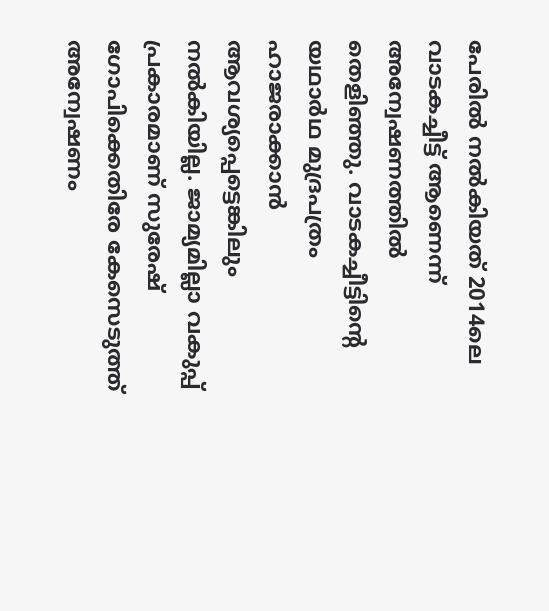പേരില്‍ നല്‍കിയത് 2014ലെ വാടകച്ചീട്ട് ആണെന്ന് അന്വേഷണത്തില്‍ തെളിഞ്ഞു. വാടകച്ചീട്ടിന്റെ യഥാര്‍ഥ മുദ്രപത്രം ഹാജരാക്കാന്‍ ആവശ്യപ്പെട്ടെങ്കിലും നല്‍കിയില്ല. ജാമ്യമില്ലാ വകുപ്പ് പ്രകാരമാണ് സുരേഷ് ഗോപിക്കെതിരേ കേസെടുത്ത് അന്വേഷണം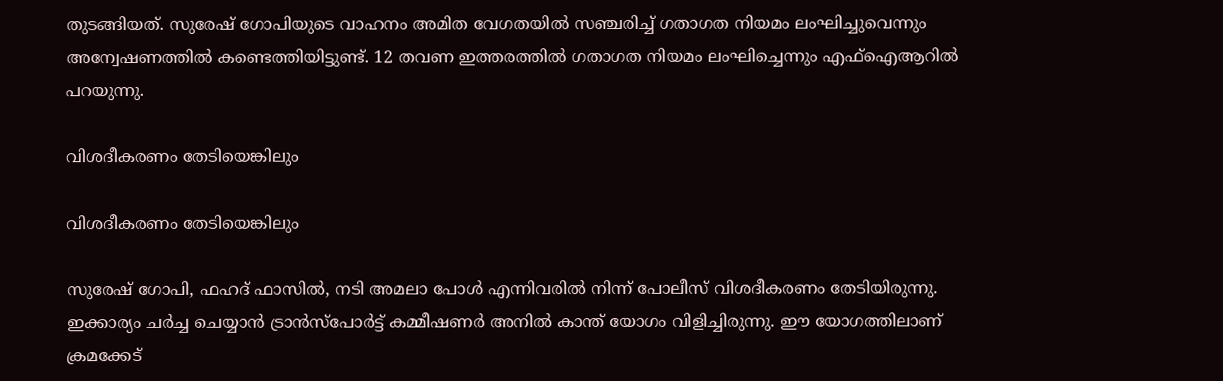തുടങ്ങിയത്. സുരേഷ് ഗോപിയുടെ വാഹനം അമിത വേഗതയില്‍ സഞ്ചരിച്ച് ഗതാഗത നിയമം ലംഘിച്ചുവെന്നും അന്വേഷണത്തില്‍ കണ്ടെത്തിയിട്ടുണ്ട്. 12 തവണ ഇത്തരത്തില്‍ ഗതാഗത നിയമം ലംഘിച്ചെന്നും എഫ്ഐആറില്‍ പറയുന്നു.

വിശദീകരണം തേടിയെങ്കിലും

വിശദീകരണം തേടിയെങ്കിലും

സുരേഷ് ഗോപി, ഫഹദ് ഫാസില്‍, നടി അമലാ പോള്‍ എന്നിവരില്‍ നിന്ന് പോലീസ് വിശദീകരണം തേടിയിരുന്നു. ഇക്കാര്യം ചര്‍ച്ച ചെയ്യാന്‍ ട്രാന്‍സ്‌പോര്‍ട്ട് കമ്മീഷണര്‍ അനില്‍ കാന്ത് യോഗം വിളിച്ചിരുന്നു. ഈ യോഗത്തിലാണ് ക്രമക്കേട്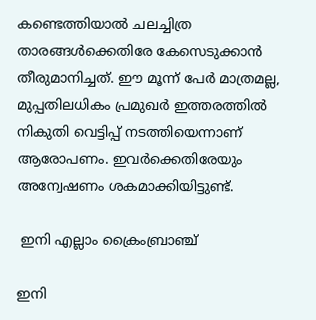കണ്ടെത്തിയാല്‍ ചലച്ചിത്ര താരങ്ങള്‍ക്കെതിരേ കേസെടുക്കാന്‍ തീരുമാനിച്ചത്. ഈ മൂന്ന് പേര്‍ മാത്രമല്ല, മുപ്പതിലധികം പ്രമുഖര്‍ ഇത്തരത്തില്‍ നികുതി വെട്ടിപ്പ് നടത്തിയെന്നാണ് ആരോപണം. ഇവര്‍ക്കെതിരേയും അന്വേഷണം ശകമാക്കിയിട്ടുണ്ട്.

 ഇനി എല്ലാം ക്രൈംബ്രാഞ്ച്

ഇനി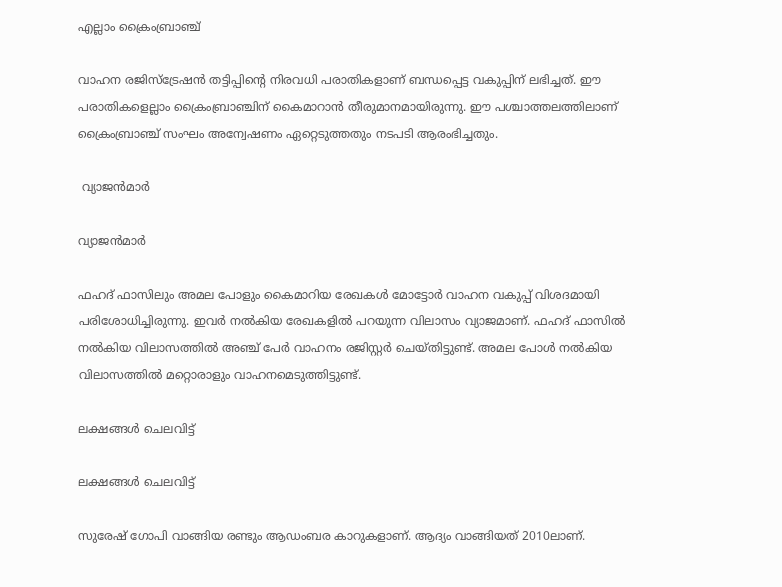എല്ലാം ക്രൈംബ്രാഞ്ച്

വാഹന രജിസ്‌ട്രേഷന്‍ തട്ടിപ്പിന്റെ നിരവധി പരാതികളാണ് ബന്ധപ്പെട്ട വകുപ്പിന് ലഭിച്ചത്. ഈ പരാതികളെല്ലാം ക്രൈംബ്രാഞ്ചിന് കൈമാറാന്‍ തീരുമാനമായിരുന്നു. ഈ പശ്ചാത്തലത്തിലാണ് ക്രൈംബ്രാഞ്ച് സംഘം അന്വേഷണം ഏറ്റെടുത്തതും നടപടി ആരംഭിച്ചതും.

 വ്യാജന്‍മാര്‍

വ്യാജന്‍മാര്‍

ഫഹദ് ഫാസിലും അമല പോളും കൈമാറിയ രേഖകള്‍ മോട്ടോര്‍ വാഹന വകുപ്പ് വിശദമായി പരിശോധിച്ചിരുന്നു. ഇവര്‍ നല്‍കിയ രേഖകളില്‍ പറയുന്ന വിലാസം വ്യാജമാണ്. ഫഹദ് ഫാസില്‍ നല്‍കിയ വിലാസത്തില്‍ അഞ്ച് പേര്‍ വാഹനം രജിസ്റ്റര്‍ ചെയ്തിട്ടുണ്ട്. അമല പോള്‍ നല്‍കിയ വിലാസത്തില്‍ മറ്റൊരാളും വാഹനമെടുത്തിട്ടുണ്ട്.

ലക്ഷങ്ങള്‍ ചെലവിട്ട്

ലക്ഷങ്ങള്‍ ചെലവിട്ട്

സുരേഷ് ഗോപി വാങ്ങിയ രണ്ടും ആഡംബര കാറുകളാണ്. ആദ്യം വാങ്ങിയത് 2010ലാണ്.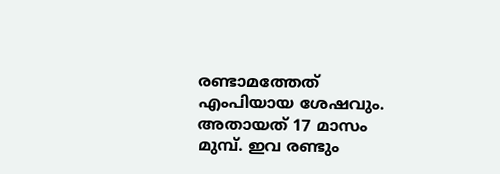രണ്ടാമത്തേത് എംപിയായ ശേഷവും. അതായത് 17 മാസം മുമ്പ്. ഇവ രണ്ടും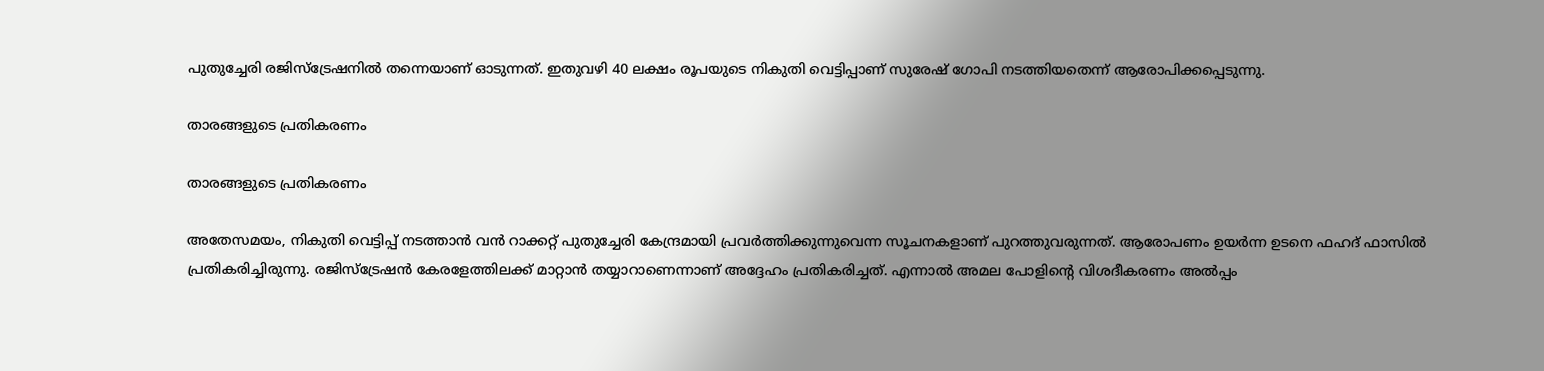പുതുച്ചേരി രജിസ്‌ട്രേഷനില്‍ തന്നെയാണ് ഓടുന്നത്. ഇതുവഴി 40 ലക്ഷം രൂപയുടെ നികുതി വെട്ടിപ്പാണ് സുരേഷ് ഗോപി നടത്തിയതെന്ന് ആരോപിക്കപ്പെടുന്നു.

താരങ്ങളുടെ പ്രതികരണം

താരങ്ങളുടെ പ്രതികരണം

അതേസമയം, നികുതി വെട്ടിപ്പ് നടത്താന്‍ വന്‍ റാക്കറ്റ് പുതുച്ചേരി കേന്ദ്രമായി പ്രവര്‍ത്തിക്കുന്നുവെന്ന സൂചനകളാണ് പുറത്തുവരുന്നത്. ആരോപണം ഉയര്‍ന്ന ഉടനെ ഫഹദ് ഫാസില്‍ പ്രതികരിച്ചിരുന്നു. രജിസ്‌ട്രേഷന്‍ കേരളേത്തിലക്ക് മാറ്റാന്‍ തയ്യാറാണെന്നാണ് അദ്ദേഹം പ്രതികരിച്ചത്. എന്നാല്‍ അമല പോളിന്റെ വിശദീകരണം അല്‍പ്പം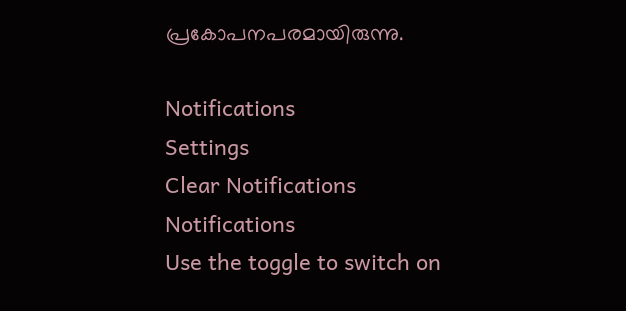പ്രകോപനപരമായിരുന്നു.

Notifications
Settings
Clear Notifications
Notifications
Use the toggle to switch on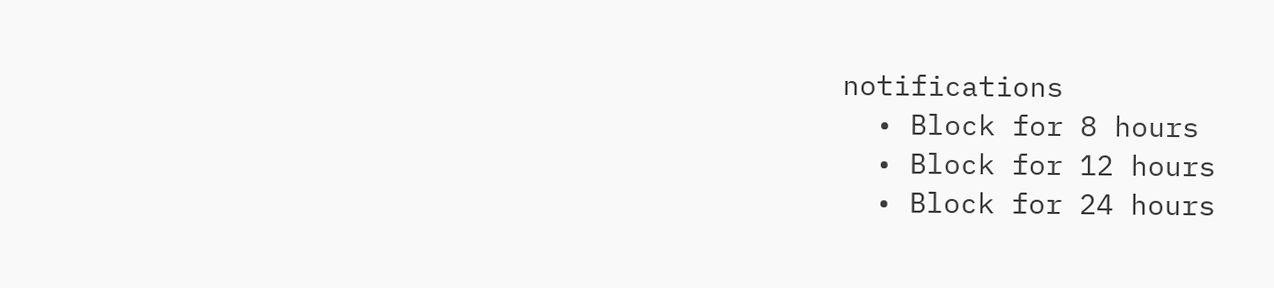notifications
  • Block for 8 hours
  • Block for 12 hours
  • Block for 24 hours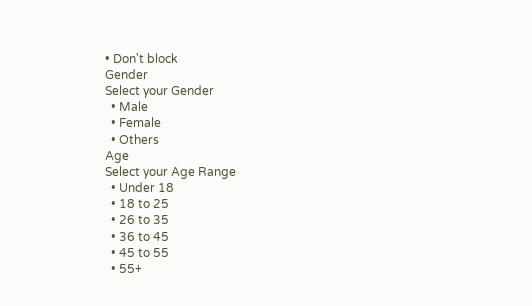• Don't block
Gender
Select your Gender
  • Male
  • Female
  • Others
Age
Select your Age Range
  • Under 18
  • 18 to 25
  • 26 to 35
  • 36 to 45
  • 45 to 55
  • 55+